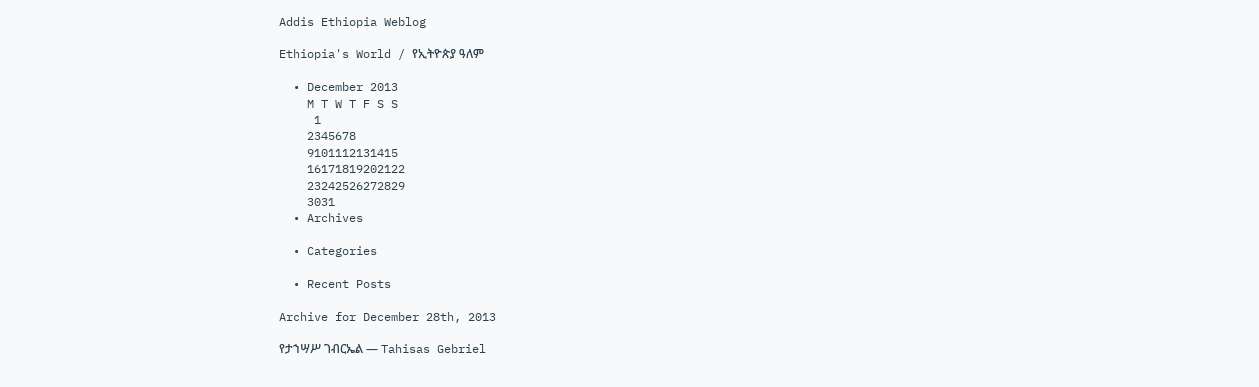Addis Ethiopia Weblog

Ethiopia's World / የኢትዮጵያ ዓለም

  • December 2013
    M T W T F S S
     1
    2345678
    9101112131415
    16171819202122
    23242526272829
    3031
  • Archives

  • Categories

  • Recent Posts

Archive for December 28th, 2013

የታኀሣሥ ገብርኤል — Tahisas Gebriel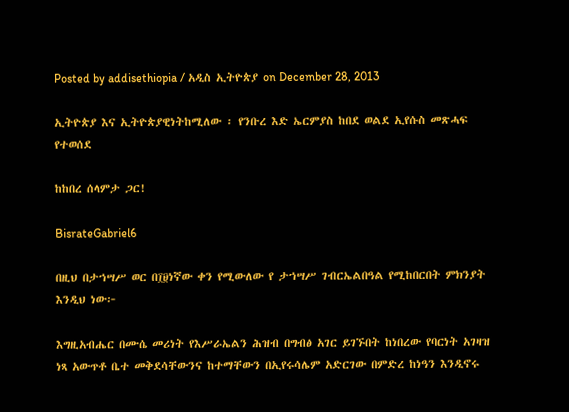Posted by addisethiopia / አዲስ ኢትዮጵያ on December 28, 2013

ኢትዮጵያ እና ኢትዮጵያዊነትከሚለው ፡ የንቡረ እድ ኤርምያስ ከበደ ወልደ ኢየሱስ መጽሓፍ የተወሰደ

ከከበረ ሰላምታ ጋር!

BisrateGabriel6

በዚህ በታኀሣሥ ወር በ፲፱ነኛው ቀን የሚውለው የ ታኀሣሥ ገብርኤልበዓል የሚከበርበት ምክንያት እንዲህ ነው፦

እግዚአብሔር በሙሴ መሪነት የእሥራኤልን ሕዝብ በግብፅ አገር ይገኙበት ከነበረው የባርነት አገዛዝ ነጻ አውጥቶ ቤተ መቅደሳቸውንና ከተማቸውን በኢየሩሳሌም አድርገው በምድረ ከነዓን እንዲኖሩ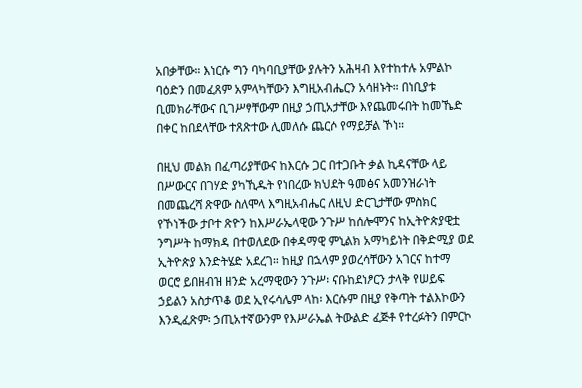አበቃቸው። እነርሱ ግን ባካባቢያቸው ያሉትን አሕዛብ እየተከተሉ አምልኮ ባዕድን በመፈጸም አምላካቸውን እግዚአብሔርን አሳዘኑት። በነቢያቱ ቢመክራቸውና ቢገሥፃቸውም በዚያ ኃጢአታቸው እየጨመሩበት ከመኼድ በቀር ከበደላቸው ተጸጽተው ሊመለሱ ጨርሶ የማይቻል ኾነ።

በዚህ መልክ በፈጣሪያቸውና ከእርሱ ጋር በተጋቡት ቃል ኪዳናቸው ላይ በሥውርና በገሃድ ያካኺዱት የነበረው ክህደት ዓመፅና አመንዝራነት በመጨረሻ ጽዋው ስለሞላ እግዚአብሔር ለዚህ ድርጊታቸው ምስክር የኾነችው ታቦተ ጽዮን ከእሥራኤላዊው ንጉሥ ከሰሎሞንና ከኢትዮጵያዊቷ ንግሥት ከማክዳ በተወለደው በቀዳማዊ ምኒልክ አማካይነት በቅድሚያ ወደ ኢትዮጵያ እንድትሄድ አደረገ። ከዚያ በኋላም ያወረሳቸውን አገርና ከተማ ወርሮ ይበዘብዝ ዘንድ አረማዊውን ንጉሥ፡ ናቡከደነፆርን ታላቅ የሠይፍ ኃይልን አስታጥቆ ወደ ኢየሩሳሌም ላከ፡ እርሱም በዚያ የቅጣት ተልእኮውን እንዲፈጽም፡ ኃጢአተኛውንም የእሥራኤል ትውልድ ፈጅቶ የተረፉትን በምርኮ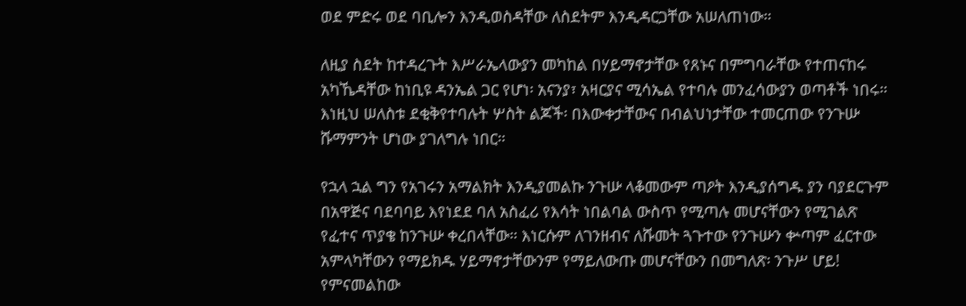ወደ ምድሩ ወደ ባቢሎን እንዲወስዳቸው ለስደትም እንዲዳርጋቸው አሠለጠነው።

ለዚያ ስደት ከተዳረጉት እሥራኤላውያን መካከል በሃይማኖታቸው የጸኑና በምግባራቸው የተጠናከሩ አካኼዳቸው ከነቢዩ ዳንኤል ጋር የሆነ፡ አናንያ፣ አዛርያና ሚሳኤል የተባሉ መንፈሳውያን ወጣቶች ነበሩ። እነዚህ ሠለስቱ ደቂቅየተባሉት ሦስት ልጆች፡ በእውቀታቸውና በብልህነታቸው ተመርጠው የንጉሡ ሹማምንት ሆነው ያገለግሉ ነበር።

የኋላ ኋል ግን የአገሩን አማልክት እንዲያመልኩ ንጉሡ ላቆመውም ጣዖት እንዲያሰግዱ ያን ባያደርጉም በአዋጅና ባደባባይ እየነደደ ባለ አስፈሪ የእሳት ነበልባል ውስጥ የሚጣሉ መሆናቸውን የሚገልጽ የፈተና ጥያቄ ከንጉሡ ቀረበላቸው። እነርሱም ለገንዘብና ለሹመት ጓጉተው የንጉሡን ቍጣም ፈርተው አምላካቸውን የማይክዱ ሃይማኖታቸውንም የማይለውጡ መሆናቸውን በመግለጽ፡ ንጉሥ ሆይ! የምናመልከው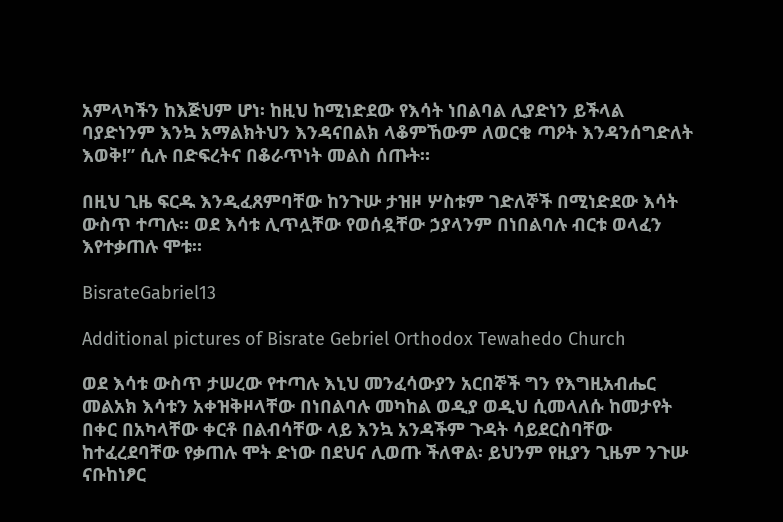አምላካችን ከእጅህም ሆነ፡ ከዚህ ከሚነድደው የእሳት ነበልባል ሊያድነን ይችላል ባያድነንም እንኳ አማልክትህን እንዳናበልክ ላቆምኸውም ለወርቁ ጣዖት እንዳንሰግድለት እወቅ!” ሲሉ በድፍረትና በቆራጥነት መልስ ሰጡት።

በዚህ ጊዜ ፍርዱ እንዲፈጸምባቸው ከንጉሡ ታዝዞ ሦስቱም ገድለኞች በሚነድደው እሳት ውስጥ ተጣሉ። ወደ እሳቱ ሊጥሏቸው የወሰዷቸው ኃያላንም በነበልባሉ ብርቱ ወላፈን እየተቃጠሉ ሞቱ።

BisrateGabriel13

Additional pictures of Bisrate Gebriel Orthodox Tewahedo Church

ወደ እሳቱ ውስጥ ታሠረው የተጣሉ እኒህ መንፈሳውያን አርበኞች ግን የእግዚአብሔር መልአክ እሳቱን አቀዝቅዞላቸው በነበልባሉ መካከል ወዲያ ወዲህ ሲመላለሱ ከመታየት በቀር በአካላቸው ቀርቶ በልብሳቸው ላይ እንኳ አንዳችም ጉዳት ሳይደርስባቸው ከተፈረደባቸው የቃጠሉ ሞት ድነው በደህና ሊወጡ ችለዋል፡ ይህንም የዚያን ጊዜም ንጉሡ ናቡከነፆር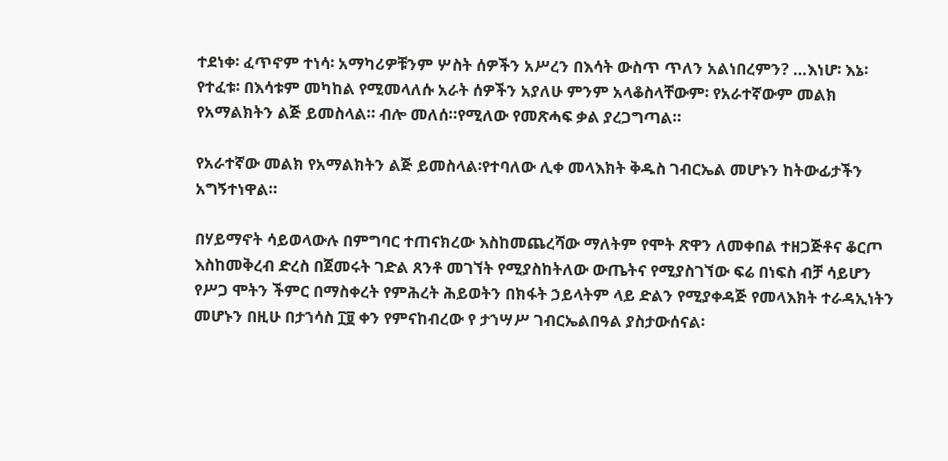ተደነቀ፡ ፈጥኖም ተነሳ፡ አማካሪዎቹንም ሦስት ሰዎችን አሥረን በእሳት ውስጥ ጥለን አልነበረምን? …እነሆ፡ እኔ፡ የተፈቱ፡ በእሳቱም መካከል የሚመላለሱ አራት ሰዎችን አያለሁ ምንም አላቆስላቸውም፡ የአራተኛውም መልክ የአማልክትን ልጅ ይመስላል። ብሎ መለሰ።የሚለው የመጽሓፍ ቃል ያረጋግጣል።

የአራተኛው መልክ የአማልክትን ልጅ ይመስላል፡የተባለው ሊቀ መላእክት ቅዱስ ገብርኤል መሆኑን ከትውፊታችን አግኝተነዋል።

በሃይማኖት ሳይወላውሉ በምግባር ተጠናክረው እስከመጨረሻው ማለትም የሞት ጽዋን ለመቀበል ተዘጋጅቶና ቆርጦ እስከመቅረብ ድረስ በጀመሩት ገድል ጸንቶ መገኘት የሚያስከትለው ውጤትና የሚያስገኘው ፍሬ በነፍስ ብቻ ሳይሆን የሥጋ ሞትን ችምር በማስቀረት የምሕረት ሕይወትን በክፋት ኃይላትም ላይ ድልን የሚያቀዳጅ የመላእክት ተራዳኢነትን መሆኑን በዚሁ በታኀሳስ ፲፱ ቀን የምናከብረው የ ታኀሣሥ ገብርኤልበዓል ያስታውሰናል፡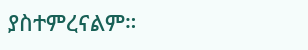ያስተምረናልም።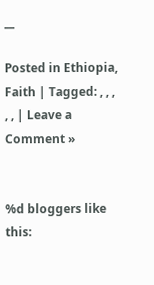__

Posted in Ethiopia, Faith | Tagged: , , , , , | Leave a Comment »


%d bloggers like this: